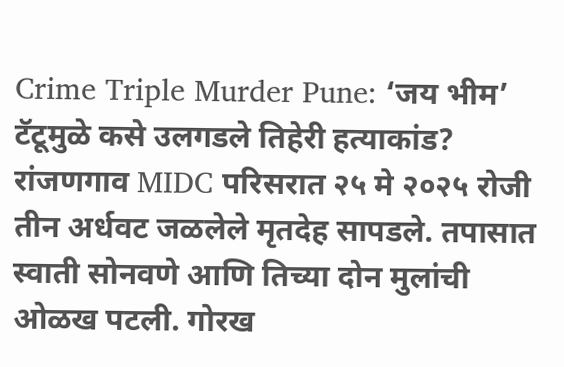Crime Triple Murder Pune: ‘जय भीम’ टॅटूमुळे कसे उलगडले तिहेरी हत्याकांड?
रांजणगाव MIDC परिसरात २५ मे २०२५ रोजी तीन अर्धवट जळलेले मृतदेह सापडले. तपासात स्वाती सोनवणे आणि तिच्या दोन मुलांची ओळख पटली. गोरख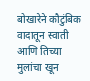बोखारेने कौटुंबिक वादातून स्वाती आणि तिच्या मुलांचा खून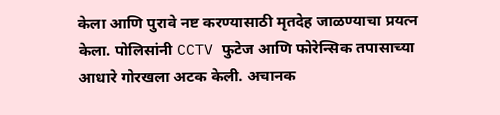केला आणि पुरावे नष्ट करण्यासाठी मृतदेह जाळण्याचा प्रयत्न केला. पोलिसांनी CCTV फुटेज आणि फोरेन्सिक तपासाच्या आधारे गोरखला अटक केली. अचानक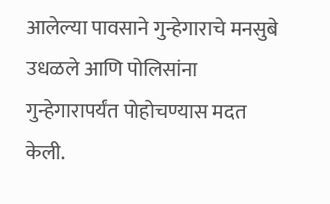आलेल्या पावसाने गुन्हेगाराचे मनसुबे उधळले आणि पोलिसांना गुन्हेगारापर्यंत पोहोचण्यास मदत केली.